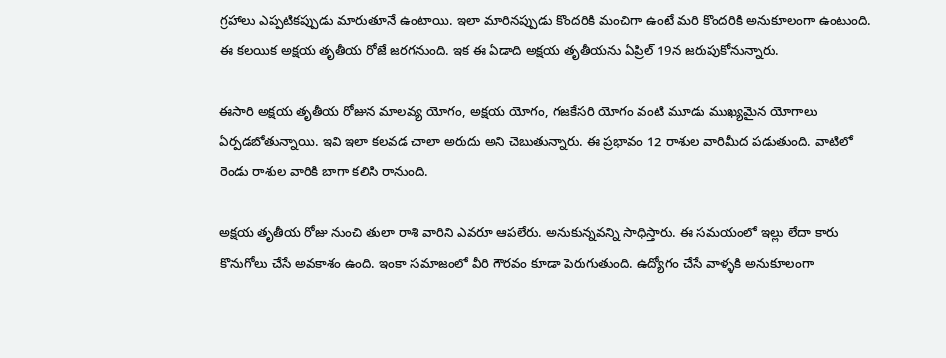గ్రహాలు ఎప్పటికప్పుడు మారుతూనే ఉంటాయి. ఇలా మారినప్పుడు కొందరికి మంచిగా ఉంటే మరి కొందరికి అనుకూలంగా ఉంటుంది. ఈ కలయిక అక్షయ తృతీయ రోజే జరగనుంది. ఇక ఈ ఏడాది అక్షయ తృతీయను ఏప్రిల్ 19న జరుపుకోనున్నారు.

ఈసారి అక్షయ తృతీయ రోజున మాలవ్య యోగం, అక్షయ యోగం, గజకేసరి యోగం వంటి మూడు ముఖ్యమైన యోగాలు ఏర్పడబోతున్నాయి. ఇవి ఇలా కలవడ చాలా అరుదు అని చెబుతున్నారు. ఈ ప్రభావం 12 రాశుల వారిమీద పడుతుంది. వాటిలో రెండు రాశుల వారికి బాగా కలిసి రానుంది.

అక్షయ తృతీయ రోజు నుంచి తులా రాశి వారిని ఎవరూ ఆపలేరు. అనుకున్నవన్ని సాధిస్తారు. ఈ సమయంలో ఇల్లు లేదా కారు కొనుగోలు చేసే అవకాశం ఉంది. ఇంకా సమాజంలో వీరి గౌరవం కూడా పెరుగుతుంది. ఉద్యోగం చేసే వాళ్ళకి అనుకూలంగా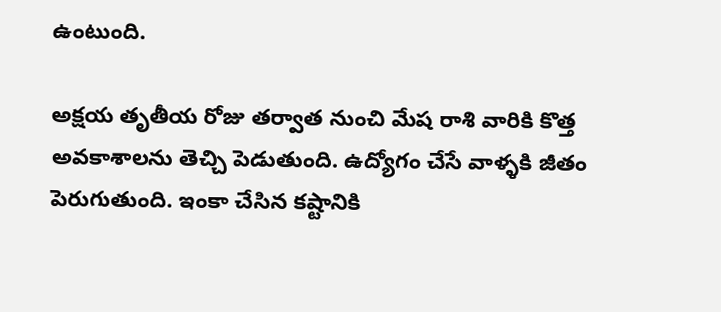ఉంటుంది.

అక్షయ తృతీయ రోజు తర్వాత నుంచి మేష రాశి వారికి కొత్త అవకాశాలను తెచ్చి పెడుతుంది. ఉద్యోగం చేసే వాళ్ళకి జీతం పెరుగుతుంది. ఇంకా చేసిన కష్టానికి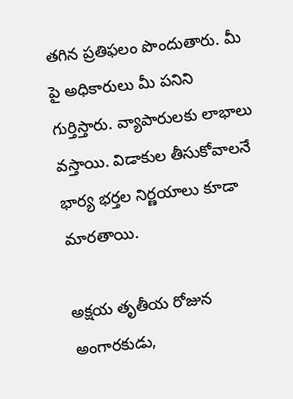తగిన ప్రతిఫలం పొందుతారు. మీ పై అధికారులు మీ పనిని గుర్తిస్తారు. వ్యాపారులకు లాభాలు వస్తాయి. విడాకుల తీసుకోవాలనే భార్య భర్తల నిర్ణయాలు కూడా మారతాయి.

అక్షయ తృతీయ రోజున అంగారకుడు,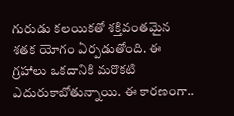గురుడు కలయికతో శక్తివంతమైన శతక యోగం ఏర్పడుతోంది. ఈ గ్రహాలు ఒకదానికి మరొకటి ఎదురుకాబోతున్నాయి. ఈ కారణంగా..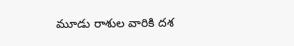మూడు రాశుల వారికి దశ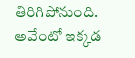తిరిగిపోనుంది. అవేంటో ఇక్కడ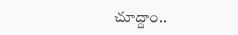చూద్దాం..